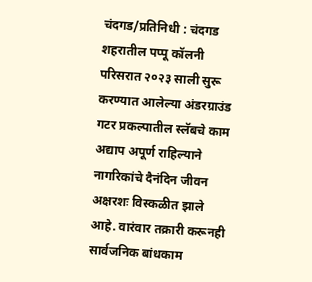चंदगड/प्रतिनिधी : चंदगड शहरातील पप्पू कॉलनी परिसरात २०२३ साली सुरू करण्यात आलेल्या अंडरग्राउंड गटर प्रकल्पातील स्लॅबचे काम अद्याप अपूर्ण राहिल्याने नागरिकांचे दैनंदिन जीवन अक्षरशः विस्कळीत झाले आहे. वारंवार तक्रारी करूनही सार्वजनिक बांधकाम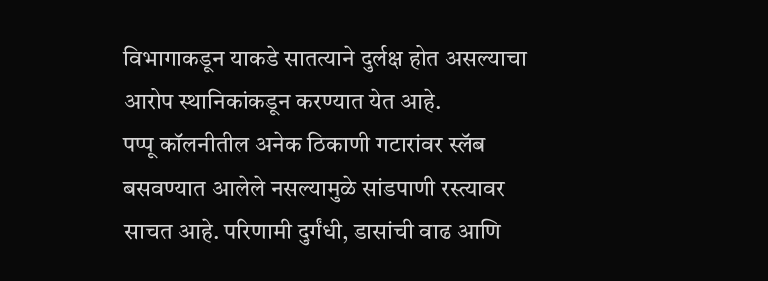विभागाकडून याकडे सातत्याने दुर्लक्ष होत असल्याचा आरोप स्थानिकांकडून करण्यात येत आहे.
पप्पू कॉलनीतील अनेक ठिकाणी गटारांवर स्लॅब बसवण्यात आलेले नसल्यामुळे सांडपाणी रस्त्यावर साचत आहे. परिणामी दुर्गंधी, डासांची वाढ आणि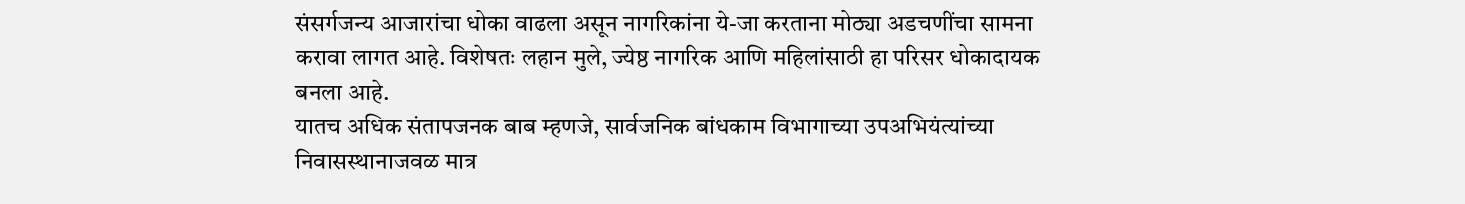संसर्गजन्य आजारांचा धोका वाढला असून नागरिकांना ये-जा करताना मोठ्या अडचणींचा सामना करावा लागत आहे. विशेषतः लहान मुले, ज्येष्ठ नागरिक आणि महिलांसाठी हा परिसर धोकादायक बनला आहे.
यातच अधिक संतापजनक बाब म्हणजे, सार्वजनिक बांधकाम विभागाच्या उपअभियंत्यांच्या निवासस्थानाजवळ मात्र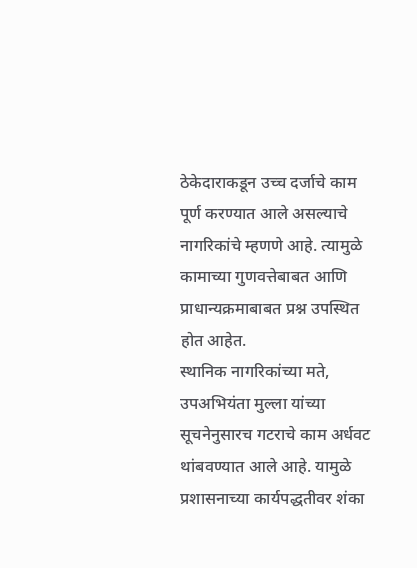ठेकेदाराकडून उच्च दर्जाचे काम पूर्ण करण्यात आले असल्याचे नागरिकांचे म्हणणे आहे. त्यामुळे कामाच्या गुणवत्तेबाबत आणि प्राधान्यक्रमाबाबत प्रश्न उपस्थित होत आहेत.
स्थानिक नागरिकांच्या मते, उपअभियंता मुल्ला यांच्या सूचनेनुसारच गटराचे काम अर्धवट थांबवण्यात आले आहे. यामुळे प्रशासनाच्या कार्यपद्धतीवर शंका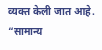व्यक्त केली जात आहे. “सामान्य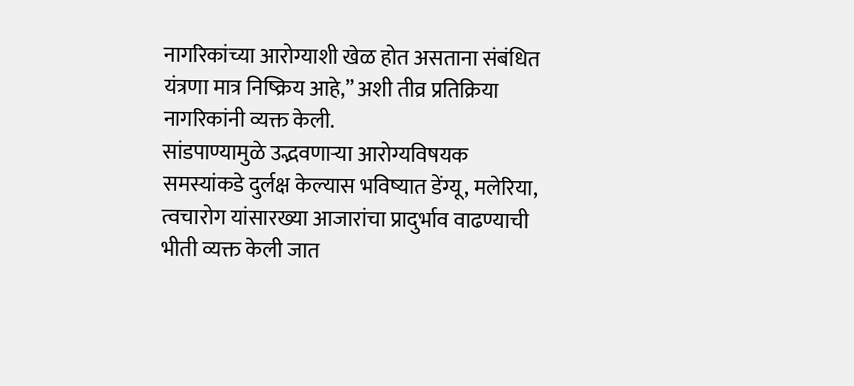नागरिकांच्या आरोग्याशी खेळ होत असताना संबंधित यंत्रणा मात्र निष्क्रिय आहे,” अशी तीव्र प्रतिक्रिया नागरिकांनी व्यक्त केली.
सांडपाण्यामुळे उद्भवणाऱ्या आरोग्यविषयक समस्यांकडे दुर्लक्ष केल्यास भविष्यात डेंग्यू, मलेरिया, त्वचारोग यांसारख्या आजारांचा प्रादुर्भाव वाढण्याची भीती व्यक्त केली जात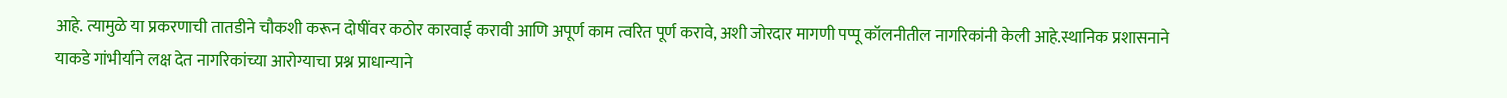आहे. त्यामुळे या प्रकरणाची तातडीने चौकशी करून दोषींवर कठोर कारवाई करावी आणि अपूर्ण काम त्वरित पूर्ण करावे, अशी जोरदार मागणी पप्पू कॉलनीतील नागरिकांनी केली आहे.स्थानिक प्रशासनाने याकडे गांभीर्याने लक्ष देत नागरिकांच्या आरोग्याचा प्रश्न प्राधान्याने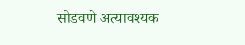सोडवणे अत्यावश्यक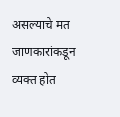असल्याचे मत जाणकारांकडून व्यक्त होत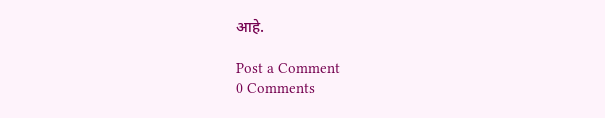आहे.

Post a Comment
0 Comments